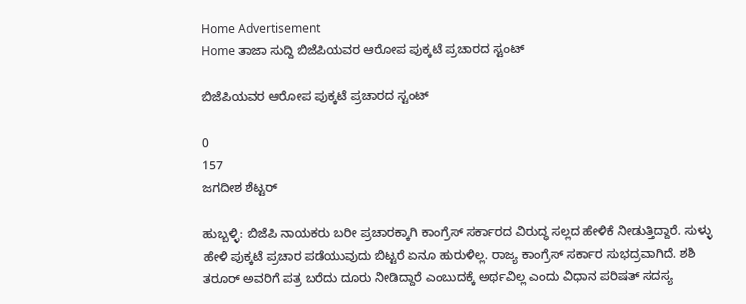Home Advertisement
Home ತಾಜಾ ಸುದ್ದಿ ಬಿಜೆಪಿಯವರ ಆರೋಪ ಪುಕ್ಕಟೆ ಪ್ರಚಾರದ ಸ್ಟಂಟ್

ಬಿಜೆಪಿಯವರ ಆರೋಪ ಪುಕ್ಕಟೆ ಪ್ರಚಾರದ ಸ್ಟಂಟ್

0
157
ಜಗದೀಶ ಶೆಟ್ಟರ್‌

ಹುಬ್ಬಳ್ಳಿ: ಬಿಜೆಪಿ ನಾಯಕರು ಬರೀ ಪ್ರಚಾರಕ್ಕಾಗಿ ಕಾಂಗ್ರೆಸ್ ಸರ್ಕಾರದ ವಿರುದ್ಧ ಸಲ್ಲದ ಹೇಳಿಕೆ ನೀಡುತ್ತಿದ್ದಾರೆ. ಸುಳ್ಳು ಹೇಳಿ ಪುಕ್ಕಟೆ ಪ್ರಚಾರ ಪಡೆಯುವುದು ಬಿಟ್ಟರೆ ಏನೂ ಹುರುಳಿಲ್ಲ. ರಾಜ್ಯ ಕಾಂಗ್ರೆಸ್ ಸರ್ಕಾರ ಸುಭದ್ರವಾಗಿದೆ. ಶಶಿ ತರೂರ್ ಅವರಿಗೆ ಪತ್ರ ಬರೆದು ದೂರು ನೀಡಿದ್ದಾರೆ ಎಂಬುದಕ್ಕೆ ಅರ್ಥವಿಲ್ಲ ಎಂದು ವಿಧಾನ ಪರಿಷತ್ ಸದಸ್ಯ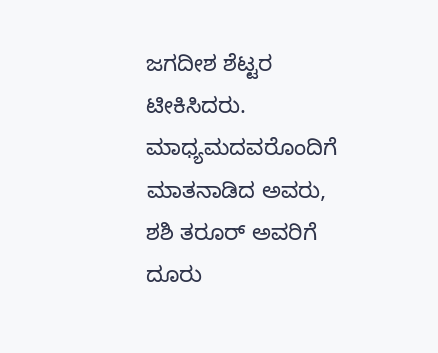ಜಗದೀಶ ಶೆಟ್ಟರ ಟೀಕಿಸಿದರು.
ಮಾಧ್ಯಮದವರೊಂದಿಗೆ ಮಾತನಾಡಿದ ಅವರು, ಶಶಿ ತರೂರ್ ಅವರಿಗೆ ದೂರು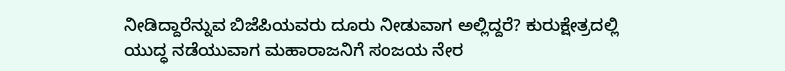ನೀಡಿದ್ದಾರೆನ್ನುವ ಬಿಜೆಪಿಯವರು ದೂರು ನೀಡುವಾಗ ಅಲ್ಲಿದ್ದರೆ? ಕುರುಕ್ಷೇತ್ರದಲ್ಲಿ ಯುದ್ಧ ನಡೆಯುವಾಗ ಮಹಾರಾಜನಿಗೆ ಸಂಜಯ ನೇರ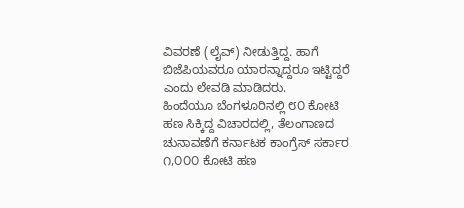ವಿವರಣೆ (ಲೈವ್) ನೀಡುತ್ತಿದ್ದ. ಹಾಗೆ ಬಿಜೆಪಿಯವರೂ ಯಾರನ್ನಾದ್ದರೂ ಇಟ್ಟಿದ್ದರೆ ಎಂದು ಲೇವಡಿ ಮಾಡಿದರು.
ಹಿಂದೆಯೂ ಬೆಂಗಳೂರಿನಲ್ಲಿ ೮೦ ಕೋಟಿ ಹಣ ಸಿಕ್ಕಿದ್ದ ವಿಚಾರದಲ್ಲಿ, ತೆಲಂಗಾಣದ ಚುನಾವಣೆಗೆ ಕರ್ನಾಟಕ ಕಾಂಗ್ರೆಸ್ ಸರ್ಕಾರ ೧,೦೦೦ ಕೋಟಿ ಹಣ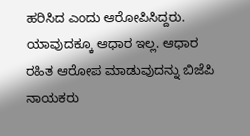ಹರಿಸಿದ ಎಂದು ಆರೋಪಿಸಿದ್ದರು. ಯಾವುದಕ್ಕೂ ಆಧಾರ ಇಲ್ಲ. ಆಧಾರ ರಹಿತ ಆರೋಪ ಮಾಡುವುದನ್ನು ಬಿಜೆಪಿ ನಾಯಕರು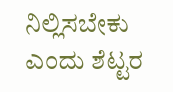ನಿಲ್ಲಿಸಬೇಕು ಎಂದು ಶೆಟ್ಟರ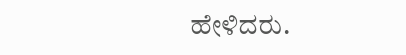ಹೇಳಿದರು.